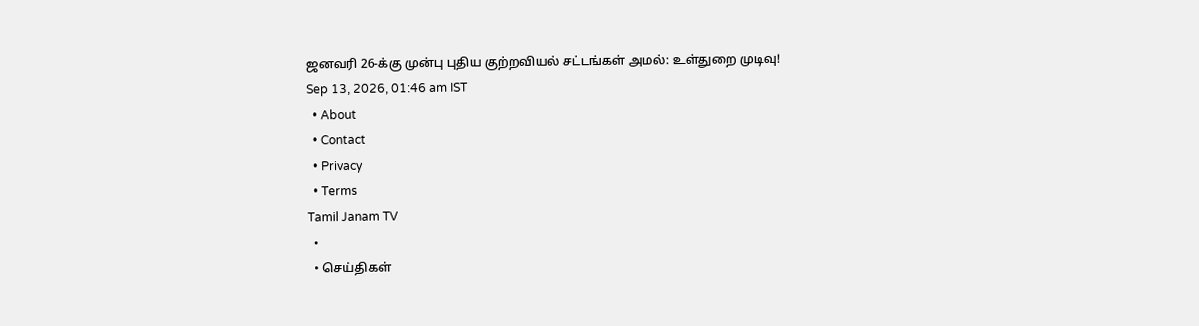ஜனவரி 26-க்கு முன்பு புதிய குற்றவியல் சட்டங்கள் அமல்: உள்துறை முடிவு!
Sep 13, 2026, 01:46 am IST
  • About
  • Contact
  • Privacy
  • Terms
Tamil Janam TV
  •
  • செய்திகள்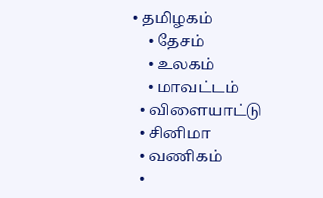• தமிழகம்
    • தேசம்
    • உலகம்
    • மாவட்டம்
  • விளையாட்டு
  • சினிமா
  • வணிகம்
  •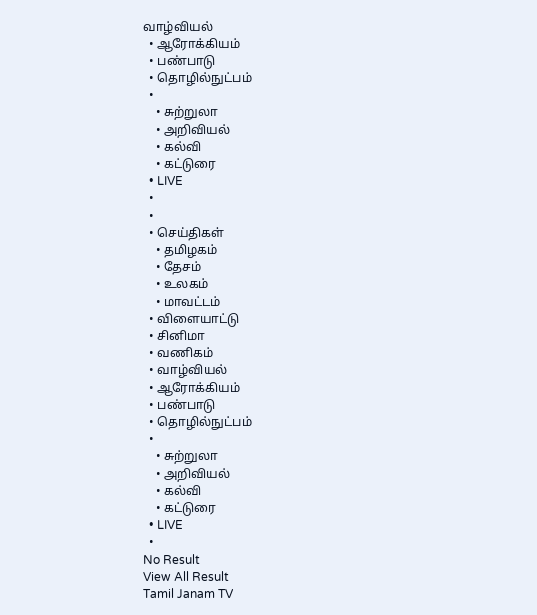வாழ்வியல்
  • ஆரோக்கியம்
  • பண்பாடு
  • தொழில்நுட்பம்
  •
    • சுற்றுலா
    • அறிவியல்
    • கல்வி
    • கட்டுரை
  • LIVE
  •
  •
  • செய்திகள்
    • தமிழகம்
    • தேசம்
    • உலகம்
    • மாவட்டம்
  • விளையாட்டு
  • சினிமா
  • வணிகம்
  • வாழ்வியல்
  • ஆரோக்கியம்
  • பண்பாடு
  • தொழில்நுட்பம்
  •
    • சுற்றுலா
    • அறிவியல்
    • கல்வி
    • கட்டுரை
  • LIVE
  •
No Result
View All Result
Tamil Janam TV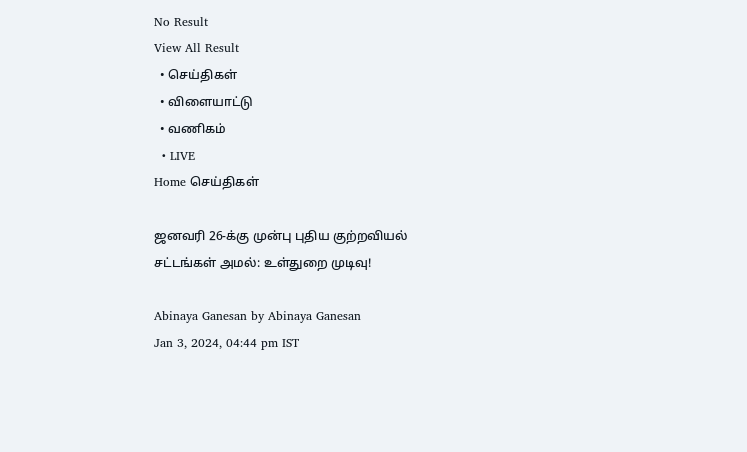No Result
View All Result
  • செய்திகள்
  • விளையாட்டு
  • வணிகம்
  • LIVE
Home செய்திகள்

ஜனவரி 26-க்கு முன்பு புதிய குற்றவியல் சட்டங்கள் அமல்: உள்துறை முடிவு!

Abinaya Ganesan by Abinaya Ganesan
Jan 3, 2024, 04:44 pm IST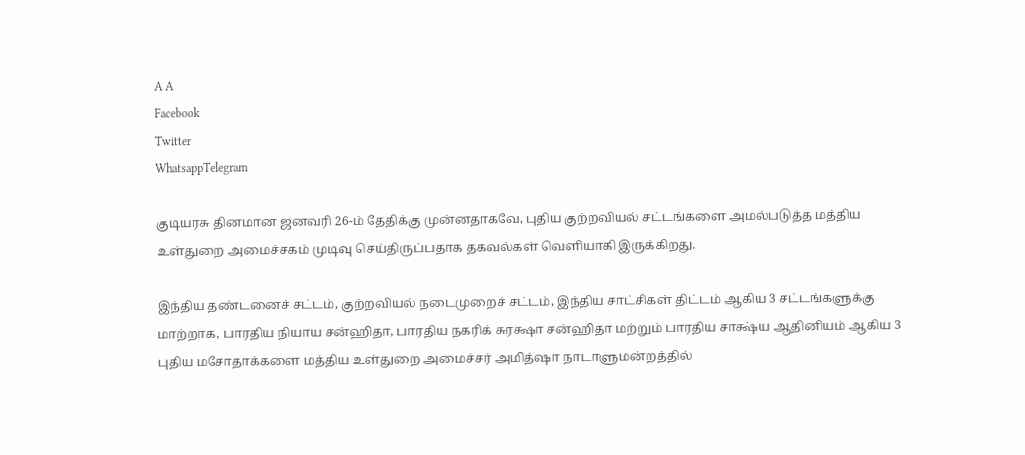A A
Facebook
Twitter
WhatsappTelegram

குடியரசு தினமான ஜனவரி 26-ம் தேதிக்கு முன்னதாகவே, புதிய குற்றவியல் சட்டங்களை அமல்படுத்த மத்திய உள்துறை அமைச்சகம் முடிவு செய்திருப்பதாக தகவல்கள் வெளியாகி இருக்கிறது.

இந்திய தண்டனைச் சட்டம், குற்றவியல் நடைமுறைச் சட்டம், இந்திய சாட்சிகள் திட்டம் ஆகிய 3 சட்டங்களுக்கு மாற்றாக, பாரதிய நியாய சன்ஹிதா, பாரதிய நகரிக் சுரக்ஷா சன்ஹிதா மற்றும் பாரதிய சாக்ஷ்ய ஆதினியம் ஆகிய 3 புதிய மசோதாக்களை மத்திய உள்துறை அமைச்சர் அமித்ஷா நாடாளுமன்றத்தில்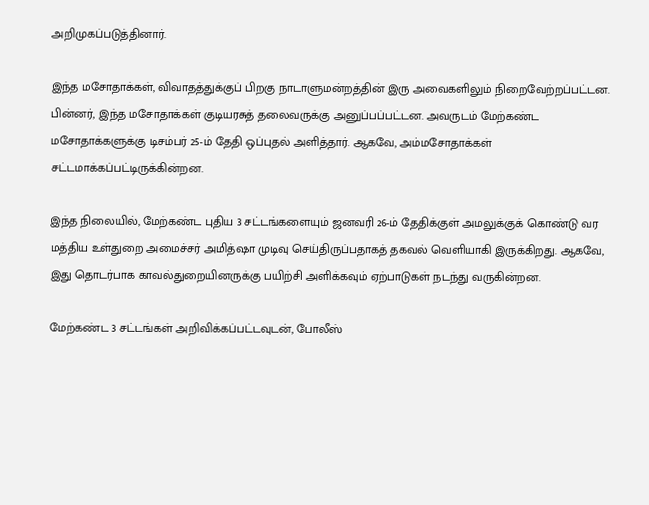அறிமுகப்படுத்தினார்.

இந்த மசோதாக்கள், விவாதத்துக்குப் பிறகு நாடாளுமன்றத்தின் இரு அவைகளிலும் நிறைவேற்றப்பட்டன. பின்னர், இந்த மசோதாக்கள் குடியரசுத் தலைவருக்கு அனுப்பப்பட்டன. அவருடம் மேற்கண்ட மசோதாக்களுக்கு டிசம்பர் 25-ம் தேதி ஒப்புதல் அளித்தார். ஆகவே, அம்மசோதாக்கள் சட்டமாக்கப்பட்டிருக்கின்றன.

இந்த நிலையில், மேற்கண்ட புதிய 3 சட்டங்களையும் ஜனவரி 26-ம் தேதிக்குள் அமலுக்குக் கொண்டு வர மத்திய உள்துறை அமைச்சர் அமித்ஷா முடிவு செய்திருப்பதாகத் தகவல் வெளியாகி இருக்கிறது. ஆகவே, இது தொடர்பாக காவல்துறையினருக்கு பயிற்சி அளிக்கவும் ஏற்பாடுகள் நடந்து வருகின்றன.

மேற்கண்ட 3 சட்டங்கள் அறிவிக்கப்பட்டவுடன், போலீஸ்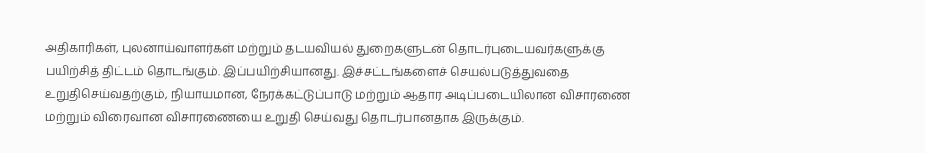அதிகாரிகள், புலனாய்வாளர்கள் மற்றும் தடயவியல் துறைகளுடன் தொடர்புடையவர்களுக்கு பயிற்சித் திட்டம் தொடங்கும். இப்பயிற்சியானது. இச்சட்டங்களைச் செயல்படுத்துவதை உறுதிசெய்வதற்கும், நியாயமான, நேரக்கட்டுப்பாடு மற்றும் ஆதார அடிப்படையிலான விசாரணை மற்றும் விரைவான விசாரணையை உறுதி செய்வது தொடர்பானதாக இருக்கும்.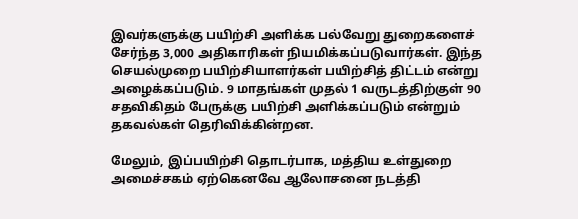இவர்களுக்கு பயிற்சி அளிக்க பல்வேறு துறைகளைச் சேர்ந்த 3,000 அதிகாரிகள் நியமிக்கப்படுவார்கள். இந்த செயல்முறை பயிற்சியாளர்கள் பயிற்சித் திட்டம் என்று அழைக்கப்படும். 9 மாதங்கள் முதல் 1 வருடத்திற்குள் 90 சதவிகிதம் பேருக்கு பயிற்சி அளிக்கப்படும் என்றும் தகவல்கள் தெரிவிக்கின்றன.

மேலும், இப்பயிற்சி தொடர்பாக, மத்திய உள்துறை அமைச்சகம் ஏற்கெனவே ஆலோசனை நடத்தி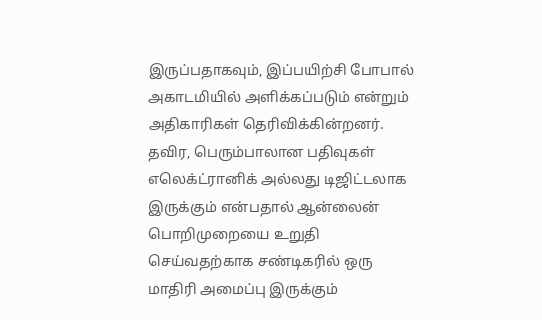இருப்பதாகவும், இப்பயிற்சி போபால் அகாடமியில் அளிக்கப்படும் என்றும் அதிகாரிகள் தெரிவிக்கின்றனர். தவிர, பெரும்பாலான பதிவுகள் எலெக்ட்ரானிக் அல்லது டிஜிட்டலாக இருக்கும் என்பதால் ஆன்லைன் பொறிமுறையை உறுதி செய்வதற்காக சண்டிகரில் ஒரு மாதிரி அமைப்பு இருக்கும்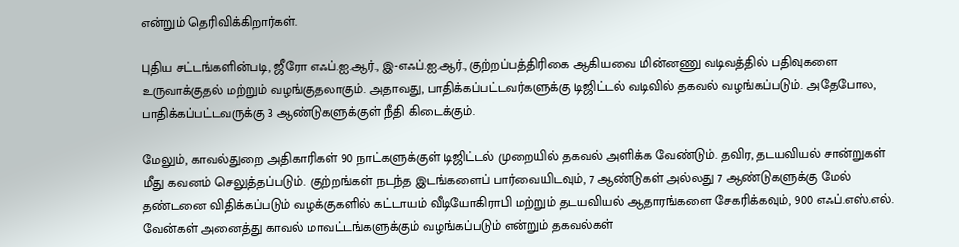என்றும் தெரிவிக்கிறார்கள்.

புதிய சட்டங்களின்படி, ஜீரோ எஃப்.ஐ.ஆர்., இ-எஃப்.ஐ.ஆர்., குற்றப்பத்திரிகை ஆகியவை மின்னணு வடிவத்தில் பதிவுகளை உருவாக்குதல் மற்றும் வழங்குதலாகும். அதாவது, பாதிக்கப்பட்டவர்களுக்கு டிஜிட்டல் வடிவில் தகவல் வழங்கப்படும். அதேபோல, பாதிக்கப்பட்டவருக்கு 3 ஆண்டுகளுக்குள் நீதி கிடைக்கும்.

மேலும், காவல்துறை அதிகாரிகள் 90 நாட்களுக்குள் டிஜிட்டல் முறையில் தகவல் அளிக்க வேண்டும். தவிர, தடயவியல் சான்றுகள் மீது கவனம் செலுத்தப்படும். குற்றங்கள் நடந்த இடங்களைப் பார்வையிடவும், 7 ஆண்டுகள் அல்லது 7 ஆண்டுகளுக்கு மேல் தண்டனை விதிக்கப்படும் வழக்குகளில் கட்டாயம் வீடியோகிராபி மற்றும் தடயவியல் ஆதாரங்களை சேகரிக்கவும், 900 எஃப்.எஸ்.எல். வேன்கள் அனைத்து காவல் மாவட்டங்களுக்கும் வழங்கப்படும் என்றும் தகவல்கள்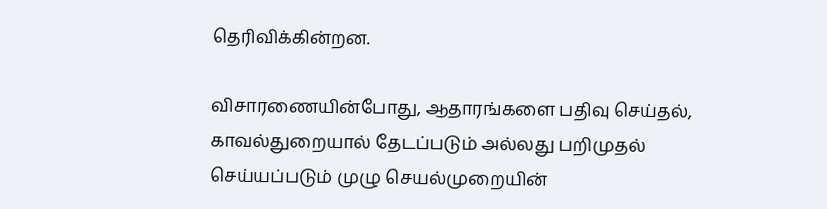தெரிவிக்கின்றன.

விசாரணையின்போது, ஆதாரங்களை பதிவு செய்தல், காவல்துறையால் தேடப்படும் அல்லது பறிமுதல் செய்யப்படும் முழு செயல்முறையின்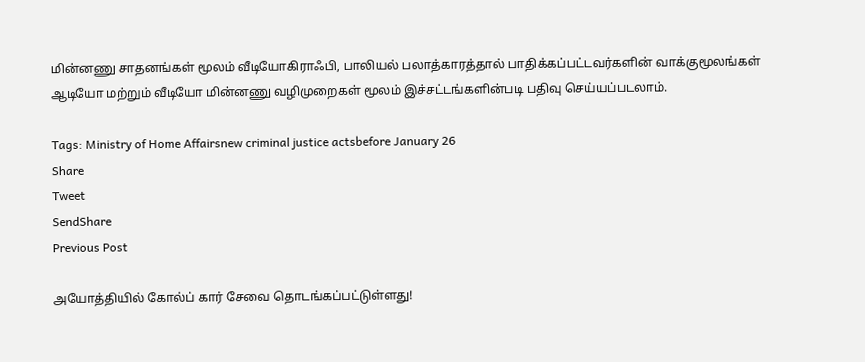மின்னணு சாதனங்கள் மூலம் வீடியோகிராஃபி, பாலியல் பலாத்காரத்தால் பாதிக்கப்பட்டவர்களின் வாக்குமூலங்கள் ஆடியோ மற்றும் வீடியோ மின்னணு வழிமுறைகள் மூலம் இச்சட்டங்களின்படி பதிவு செய்யப்படலாம்.

Tags: Ministry of Home Affairsnew criminal justice actsbefore January 26
Share
Tweet
SendShare
Previous Post

அயோத்தியில் கோல்ப் கார் சேவை தொடங்கப்பட்டுள்ளது!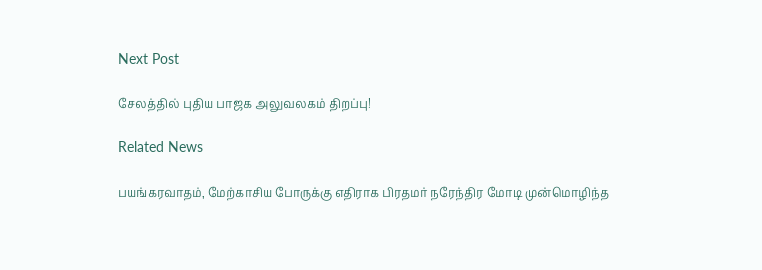Next Post

சேலத்தில் புதிய பாஜக அலுவலகம் திறப்பு!

Related News

பயங்கரவாதம், மேற்காசிய போருக்கு எதிராக பிரதமர் நரேந்திர மோடி முன்மொழிந்த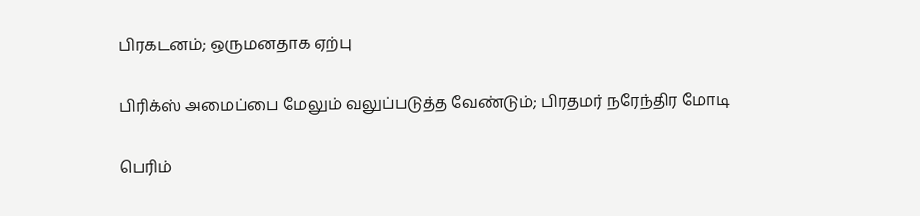பிரகடனம்; ஒருமனதாக ஏற்பு

பிரிக்ஸ் அமைப்பை மேலும் வலுப்படுத்த வேண்டும்; பிரதமர் நரேந்திர மோடி

பெரிம்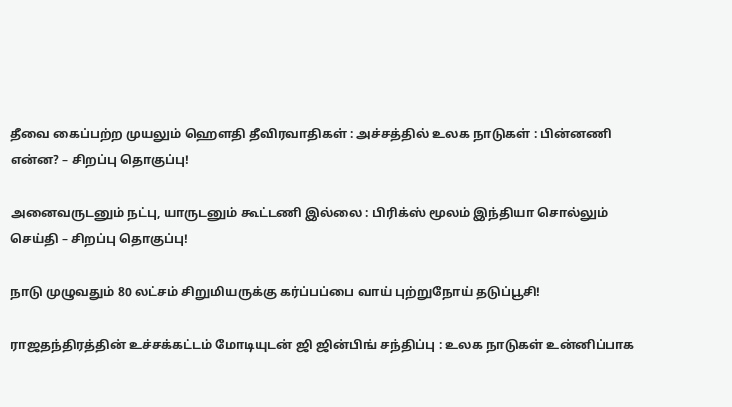தீவை கைப்பற்ற முயலும் ஹெளதி தீவிரவாதிகள் : அச்சத்தில் உலக நாடுகள் : பின்னணி என்ன? – சிறப்பு தொகுப்பு!

அனைவருடனும் நட்பு, யாருடனும் கூட்டணி இல்லை : பிரிக்ஸ் மூலம் இந்தியா சொல்லும் செய்தி – சிறப்பு தொகுப்பு!

நாடு முழுவதும் 80 லட்சம் சிறுமியருக்கு கர்ப்பப்பை வாய் புற்றுநோய் தடுப்பூசி!

ராஜதந்திரத்தின் உச்சக்கட்டம் மோடியுடன் ஜி ஜின்பிங் சந்திப்பு : உலக நாடுகள் உன்னிப்பாக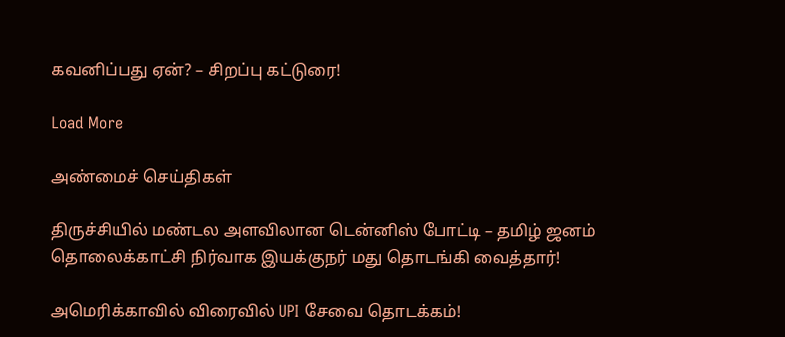கவனிப்பது ஏன்? – சிறப்பு கட்டுரை!

Load More

அண்மைச் செய்திகள்

திருச்சியில் மண்டல அளவிலான டென்னிஸ் போட்டி – தமிழ் ஜனம் தொலைக்காட்சி நிர்வாக இயக்குநர் மது தொடங்கி வைத்தார்!

அமெரிக்காவில் விரைவில் UPI சேவை தொடக்கம்!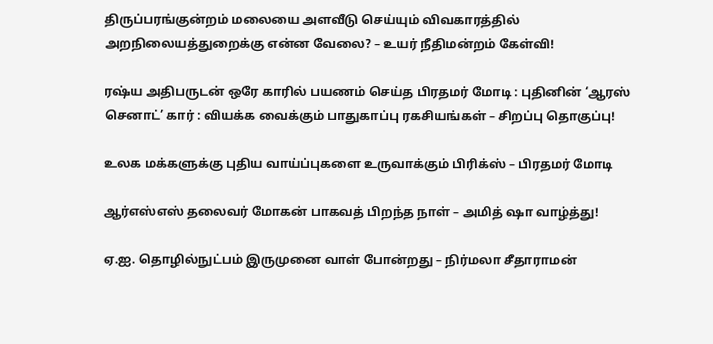திருப்பரங்குன்றம் மலையை அளவீடு செய்யும் விவகாரத்தில் அறநிலையத்துறைக்கு என்ன வேலை? – உயர் நீதிமன்றம் கேள்வி!

ரஷ்ய அதிபருடன் ஒரே காரில் பயணம் செய்த பிரதமர் மோடி : புதினின் ‘ஆரஸ் செனாட்’ கார் : வியக்க வைக்கும் பாதுகாப்பு ரகசியங்கள் – சிறப்பு தொகுப்பு!

உலக மக்களுக்கு புதிய வாய்ப்புகளை உருவாக்கும் பிரிக்ஸ் – பிரதமர் மோடி

ஆர்எஸ்எஸ் தலைவர் மோகன் பாகவத் பிறந்த நாள் – அமித் ஷா வாழ்த்து!

ஏ.ஐ. தொழில்நுட்பம் இருமுனை வாள் போன்றது – நிர்மலா சீதாராமன்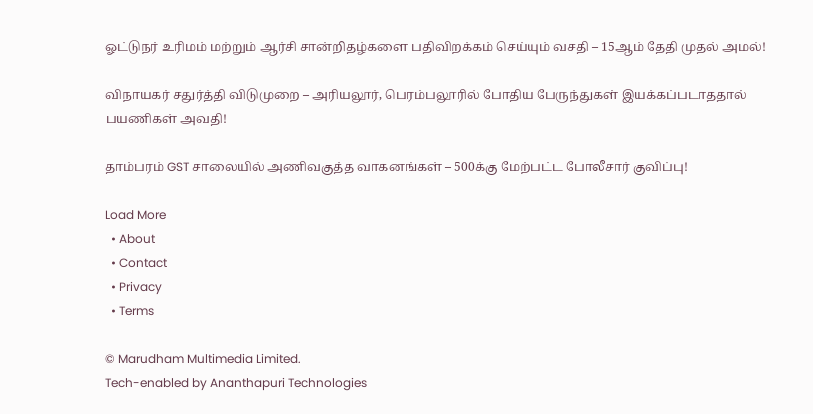ஓட்டுநர் உரிமம் மற்றும் ஆர்சி சான்றிதழ்களை பதிவிறக்கம் செய்யும் வசதி – 15ஆம் தேதி முதல் அமல்!

விநாயகர் சதுர்த்தி விடுமுறை – அரியலூர், பெரம்பலூரில் போதிய பேருந்துகள் இயக்கப்படாததால் பயணிகள் அவதி!

தாம்பரம் GST சாலையில் அணிவகுத்த வாகனங்கள் – 500க்கு மேற்பட்ட போலீசார் குவிப்பு!

Load More
  • About
  • Contact
  • Privacy
  • Terms

© Marudham Multimedia Limited.
Tech-enabled by Ananthapuri Technologies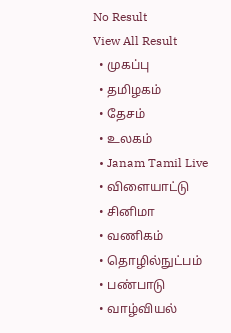No Result
View All Result
  • முகப்பு
  • தமிழகம்
  • தேசம்
  • உலகம்
  • Janam Tamil Live
  • விளையாட்டு
  • சினிமா
  • வணிகம்
  • தொழில்நுட்பம்
  • பண்பாடு
  • வாழ்வியல்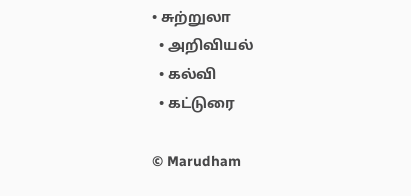• சுற்றுலா
  • அறிவியல்
  • கல்வி
  • கட்டுரை

© Marudham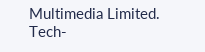Multimedia Limited.
Tech-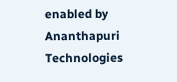enabled by Ananthapuri Technologies